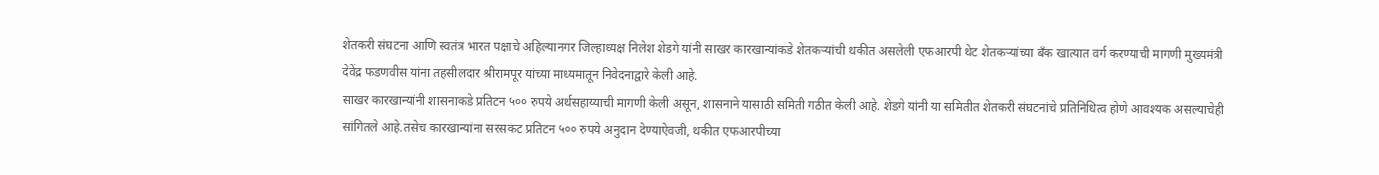शेतकरी संघटना आणि स्वतंत्र भारत पक्षाचे अहिल्यानगर जिल्हाध्यक्ष निलेश शेडगे यांनी साखर कारखान्यांकडे शेतकऱ्यांची थकीत असलेली एफआरपी थेट शेतकऱ्यांच्या बँक खात्यात वर्ग करण्याची मागणी मुख्यमंत्री देवेंद्र फडणवीस यांना तहसीलदार श्रीरामपूर यांच्या माध्यमातून निवेदनाद्वारे केली आहे.
साखर कारखान्यांनी शासनाकडे प्रतिटन ५०० रुपये अर्थसहाय्याची मागणी केली असून, शासनाने यासाठी समिती गठीत केली आहे. शेडगे यांनी या समितीत शेतकरी संघटनांचे प्रतिनिधित्व होणे आवश्यक असल्याचेही सांगितले आहे.तसेच कारखान्यांना सरसकट प्रतिटन ५०० रुपये अनुदान देण्याऐवजी, थकीत एफआरपीच्या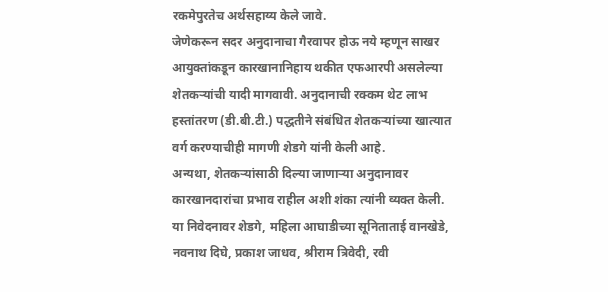रकमेपुरतेच अर्थसहाय्य केले जावे.
जेणेकरून सदर अनुदानाचा गैरवापर होऊ नये म्हणून साखर आयुक्तांकडून कारखानानिहाय थकीत एफआरपी असलेल्या शेतकऱ्यांची यादी मागवावी. अनुदानाची रक्कम थेट लाभ हस्तांतरण (डी.बी.टी.) पद्धतीने संबंधित शेतकऱ्यांच्या खात्यात वर्ग करण्याचीही मागणी शेडगे यांनी केली आहे.
अन्यथा, शेतकऱ्यांसाठी दिल्या जाणाऱ्या अनुदानावर कारखानदारांचा प्रभाव राहील अशी शंका त्यांनी व्यक्त केली. या निवेदनावर शेडगे, महिला आघाडीच्या सूनिताताई वानखेडे, नवनाथ दिघे, प्रकाश जाधव, श्रीराम त्रिवेदी, रवी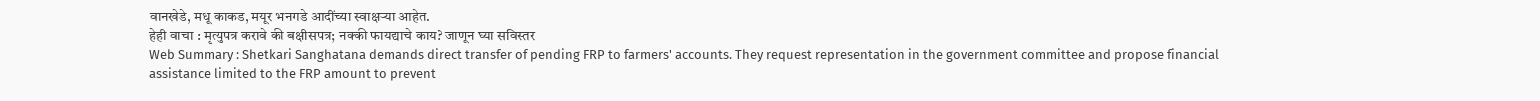वानखेडे, मधू काकड, मयूर भनगडे आदींच्या स्वाक्षऱ्या आहेत.
हेही वाचा : मृत्युपत्र करावे की बक्षीसपत्र; नक्की फायद्याचे काय? जाणून घ्या सविस्तर
Web Summary : Shetkari Sanghatana demands direct transfer of pending FRP to farmers' accounts. They request representation in the government committee and propose financial assistance limited to the FRP amount to prevent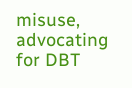misuse, advocating for DBT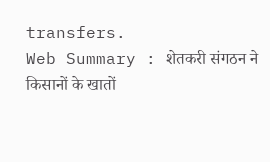transfers.
Web Summary : शेतकरी संगठन ने किसानों के खातों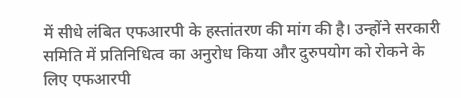में सीधे लंबित एफआरपी के हस्तांतरण की मांग की है। उन्होंने सरकारी समिति में प्रतिनिधित्व का अनुरोध किया और दुरुपयोग को रोकने के लिए एफआरपी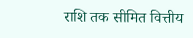राशि तक सीमित वित्तीय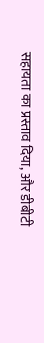सहायता का प्रस्ताव दिया, और डीबीटी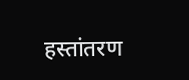हस्तांतरण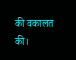की वकालत की।